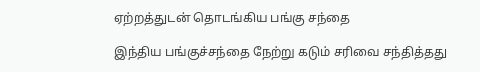ஏற்றத்துடன் தொடங்கிய பங்கு சந்தை

இந்திய பங்குச்சந்தை நேற்று கடும் சரிவை சந்தித்தது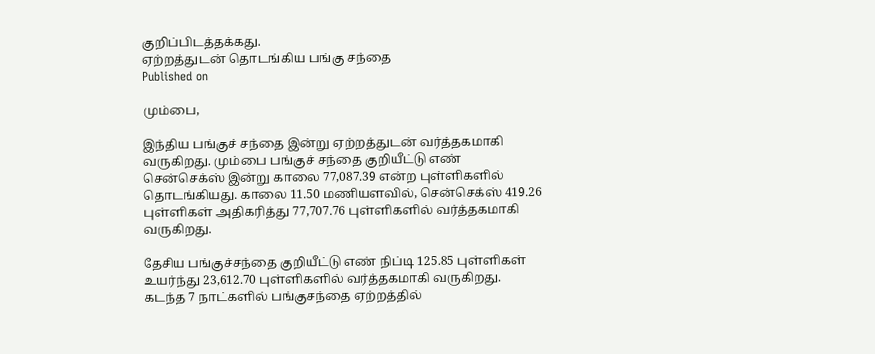குறிப்பிடத்தக்கது.
ஏற்றத்துடன் தொடங்கிய பங்கு சந்தை
Published on

மும்பை,

இந்திய பங்குச் சந்தை இன்று ஏற்றத்துடன் வர்த்தகமாகி வருகிறது. மும்பை பங்குச் சந்தை குறியீட்டு எண் சென்செக்ஸ் இன்று காலை 77,087.39 என்ற புள்ளிகளில் தொடங்கியது. காலை 11.50 மணியளவில், சென்செக்ஸ் 419.26 புள்ளிகள் அதிகரித்து 77,707.76 புள்ளிகளில் வர்த்தகமாகி வருகிறது.

தேசிய பங்குச்சந்தை குறியீட்டு எண் நிப்டி 125.85 புள்ளிகள் உயர்ந்து 23,612.70 புள்ளிகளில் வர்த்தகமாகி வருகிறது. கடந்த 7 நாட்களில் பங்குசந்தை ஏற்றத்தில்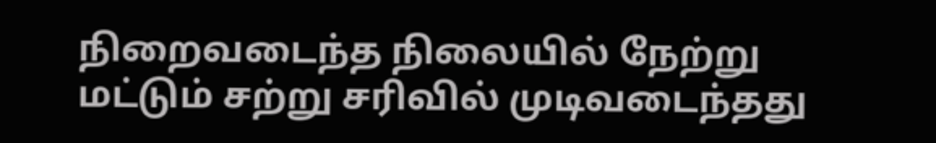நிறைவடைந்த நிலையில் நேற்று மட்டும் சற்று சரிவில் முடிவடைந்தது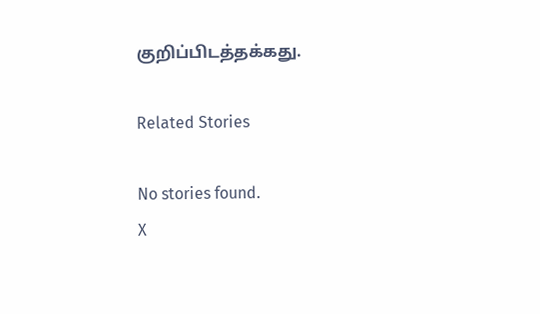குறிப்பிடத்தக்கது.

Related Stories

No stories found.
X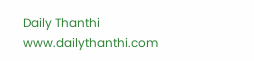Daily Thanthi
www.dailythanthi.com